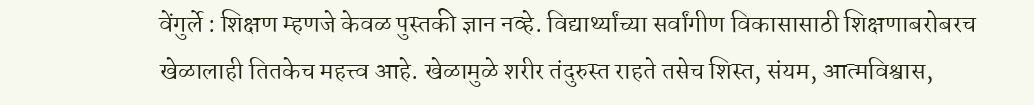वेंगुर्ले : शिक्षण म्हणजे केवळ पुस्तकी ज्ञान नव्हे. विद्यार्थ्यांच्या सर्वांगीण विकासासाठी शिक्षणाबरोबरच खेळालाही तितकेच महत्त्व आहे. खेळामुळे शरीर तंदुरुस्त राहते तसेच शिस्त, संयम, आत्मविश्वास,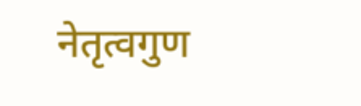नेतृत्वगुण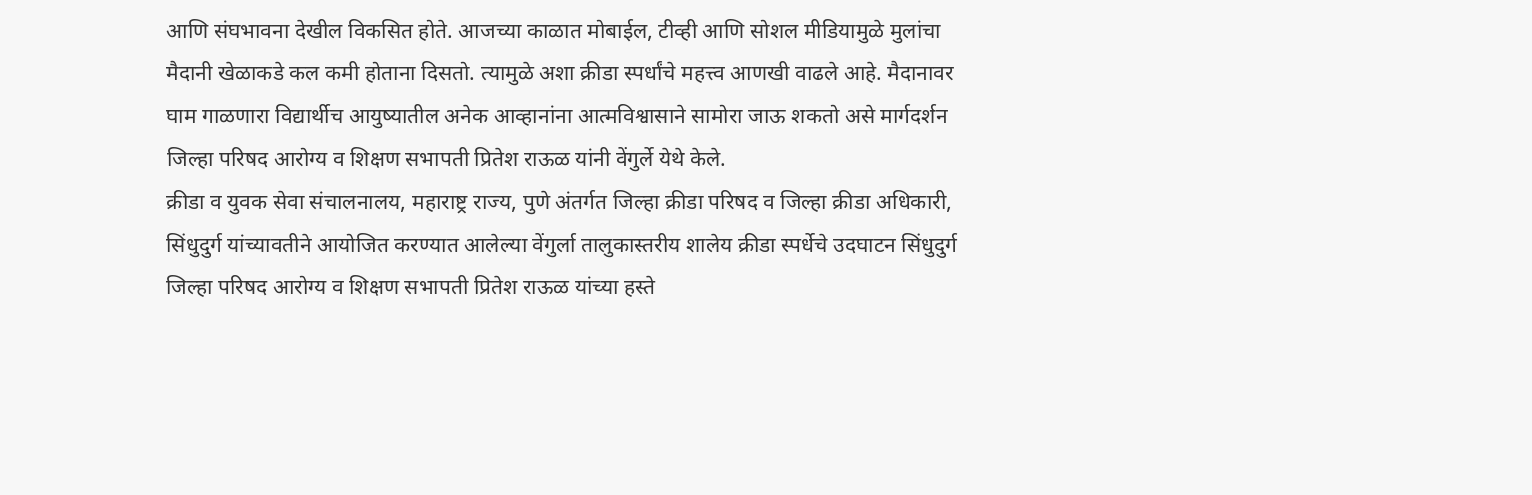आणि संघभावना देखील विकसित होते. आजच्या काळात मोबाईल, टीव्ही आणि सोशल मीडियामुळे मुलांचा मैदानी खेळाकडे कल कमी होताना दिसतो. त्यामुळे अशा क्रीडा स्पर्धांचे महत्त्व आणखी वाढले आहे. मैदानावर घाम गाळणारा विद्यार्थीच आयुष्यातील अनेक आव्हानांना आत्मविश्वासाने सामोरा जाऊ शकतो असे मार्गदर्शन जिल्हा परिषद आरोग्य व शिक्षण सभापती प्रितेश राऊळ यांनी वेंगुर्ले येथे केले.
क्रीडा व युवक सेवा संचालनालय, महाराष्ट्र राज्य, पुणे अंतर्गत जिल्हा क्रीडा परिषद व जिल्हा क्रीडा अधिकारी, सिंधुदुर्ग यांच्यावतीने आयोजित करण्यात आलेल्या वेंगुर्ला तालुकास्तरीय शालेय क्रीडा स्पर्धेचे उदघाटन सिंधुदुर्ग जिल्हा परिषद आरोग्य व शिक्षण सभापती प्रितेश राऊळ यांच्या हस्ते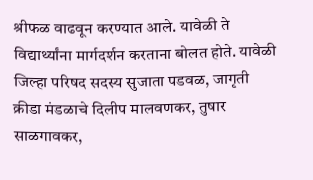श्रीफळ वाढवून करण्यात आले. यावेळी ते विद्यार्थ्यांना मार्गदर्शन करताना बोलत होते. यावेळी जिल्हा परिषद सदस्य सुजाता पडवळ, जागृती क्रीडा मंडळाचे दिलीप मालवणकर, तुषार साळगावकर,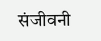संजीवनी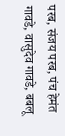परब, संजय परब, पंच हेमंत गावडे, वासुदेव गावडे, बबलू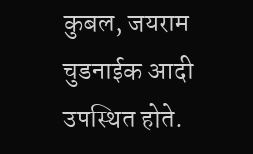कुबल, जयराम चुडनाईक आदी उपस्थित होते.